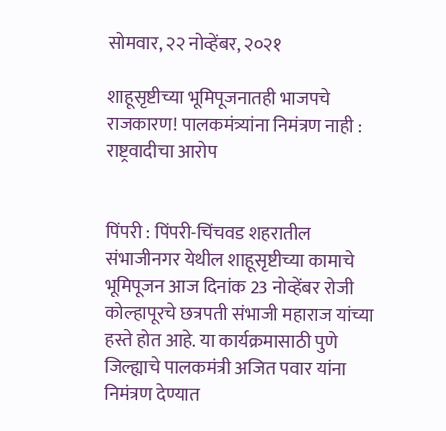सोमवार, २२ नोव्हेंबर, २०२१

शाहूसृष्टीच्या भूमिपूजनातही भाजपचे राजकारण! पालकमंत्र्यांना निमंत्रण नाही : राष्ट्रवादीचा आरोप


पिंपरी : पिंपरी-चिंचवड शहरातील संभाजीनगर येथील शाहूसृष्टीच्या कामाचे भूमिपूजन आज दिनांक 23 नोव्हेंबर रोजी कोल्हापूरचे छत्रपती संभाजी महाराज यांच्या हस्ते होत आहे. या कार्यक्रमासाठी पुणे जिल्ह्याचे पालकमंत्री अजित पवार यांना निमंत्रण देण्यात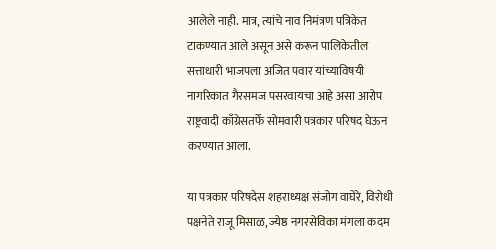आलेले नाही. मात्र, त्यांचे नाव निमंत्रण पत्रिकेत टाकण्यात आले असून असे करून पालिकेतील सत्ताधारी भाजपला अजित पवार यांच्याविषयी नागरिकात गैरसमज पसरवायचा आहे असा आरोप राष्ट्रवादी काँग्रेसतर्फे सोमवारी पत्रकार परिषद घेऊन करण्यात आला.

या पत्रकार परिषदेस शहराध्यक्ष संजोग वाघेरे, विरोधी पक्षनेते राजू मिसाळ, ज्येष्ठ नगरसेविका मंगला कदम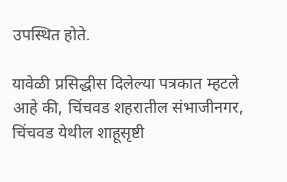उपस्थित होते.

यावेळी प्रसिद्धीस दिलेल्या पत्रकात म्हटले आहे की, चिंचवड शहरातील संभाजीनगर, चिंचवड येथील शाहूसृष्टी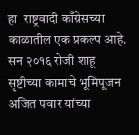हा  राष्ट्रवादी काँग्रेसच्या काळातील एक प्रकल्प आहे. सन २०१६ रोजी शाहू सृष्टीच्या कामाचे भूमिपूजन अजित पवार यांच्या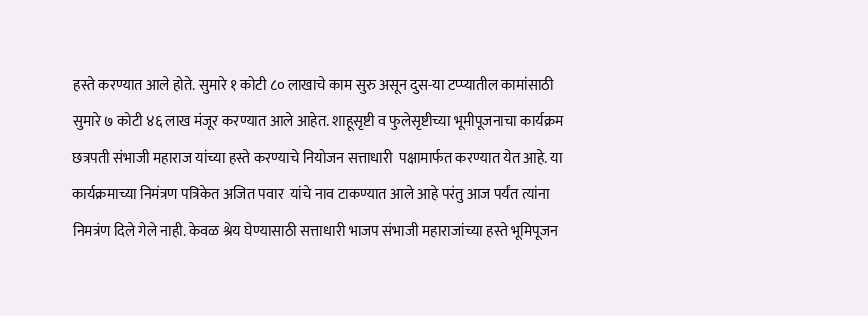हस्ते करण्यात आले होते. सुमारे १ कोटी ८० लाखाचे काम सुरु असून दुस-या टप्प्यातील कामांसाठी सुमारे ७ कोटी ४६ लाख मंजूर करण्यात आले आहेत. शाहूसृष्टी व फुलेसृष्टीच्या भूमीपूजनाचा कार्यक्रम छत्रपती संभाजी महाराज यांच्या हस्ते करण्याचे नियोजन सत्ताधारी  पक्षामार्फत करण्यात येत आहे. या कार्यक्रमाच्या निमंत्रण पत्रिकेत अजित पवार  यांचे नाव टाकण्यात आले आहे परंतु आज पर्यंत त्यांना निमत्रंण दिले गेले नाही. केवळ श्रेय घेण्यासाठी सत्ताधारी भाजप संभाजी महाराजांच्या हस्ते भूमिपूजन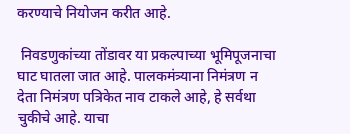करण्याचे नियोजन करीत आहे.

 निवडणुकांच्या तोंडावर या प्रकल्पाच्या भूमिपूजनाचा घाट घातला जात आहे. पालकमंत्र्याना निमंत्रण न देता निमंत्रण पत्रिकेत नाव टाकले आहे, हे सर्वथा चुकीचे आहे. याचा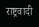राष्ट्रवादी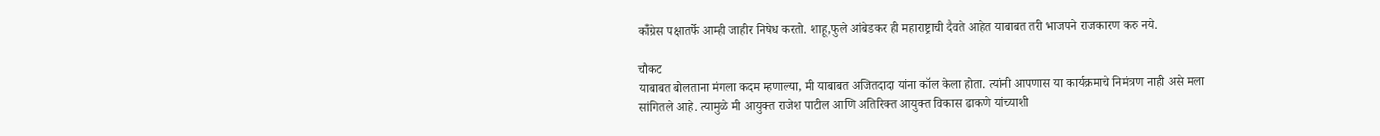कॉँग्रेस पक्षातर्फे आम्ही जाहीर निषेध करतो. शाहू,फुले आंबेडकर ही महाराष्ट्राची दैवते आहेत याबाबत तरी भाजपने राजकारण करु नये.

चौकट
याबाबत बोलताना मंगला कदम म्हणाल्या, मी याबाबत अजितदादा यांना कॉल केला होता. त्यांनी आपणास या कार्यक्रमाचे निमंत्रण नाही असे मला सांगितले आहे. त्यामुळे मी आयुक्त राजेश पाटील आणि अतिरिक्त आयुक्त विकास ढाकणे यांच्याशी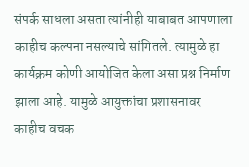संपर्क साधला असता त्यांनीही याबाबत आपणाला काहीच कल्पना नसल्याचे सांगितले. त्यामुळे हा कार्यक्रम कोणी आयोजित केला असा प्रश्न निर्माण झाला आहे. यामुळे आयुक्तांचा प्रशासनावर काहीच वचक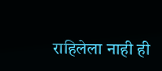राहिलेला नाही ही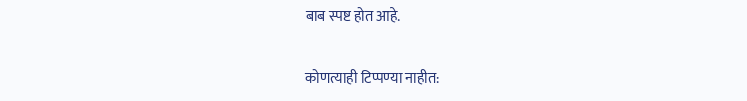बाब स्पष्ट होत आहे.

कोणत्याही टिप्पण्‍या नाहीत: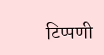टिप्पणी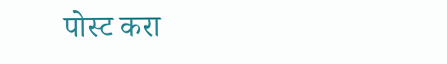पोस्ट करा